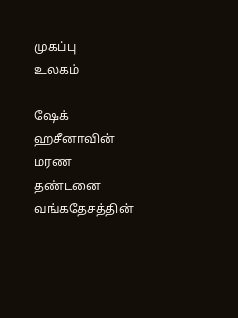முகப்பு
உலகம்

ஷேக் ஹசீனாவின் மரண தண்டனை வங்கதேசத்தின்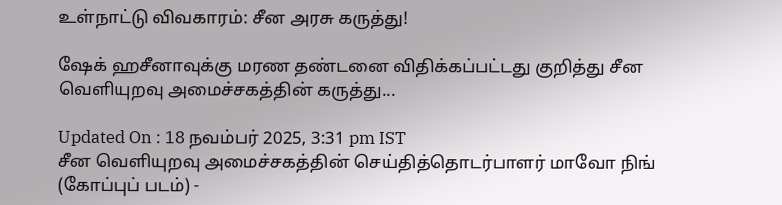உள்நாட்டு விவகாரம்: சீன அரசு கருத்து!

ஷேக் ஹசீனாவுக்கு மரண தண்டனை விதிக்கப்பட்டது குறித்து சீன வெளியுறவு அமைச்சகத்தின் கருத்து...

Updated On : 18 நவம்பர் 2025, 3:31 pm IST
சீன வெளியுறவு அமைச்சகத்தின் செய்தித்தொடர்பாளர் மாவோ நிங் (கோப்புப் படம்) -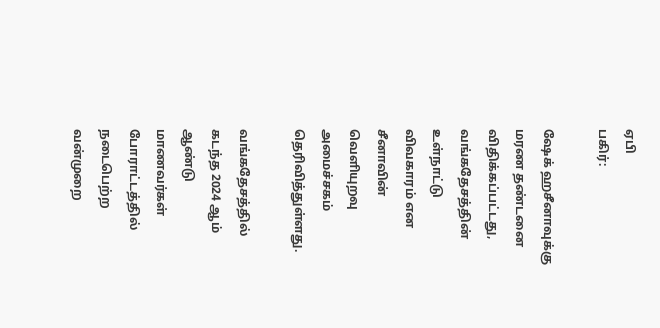ஏபி
பகிர்:

ஷேக் ஹசீனாவுக்கு மரண தண்டனை விதிக்கப்பட்டது, வங்கதேசத்தின் உள்நாட்டு விவகாரம் என சீனாவின் வெளியுறவு அமைச்சகம் தெரிவித்துள்ளது.

வங்கதேசத்தில் கடந்த 2024 ஆம் ஆண்டு மாணவர்கள் போராட்டத்தில் நடைபெற்ற வன்முறை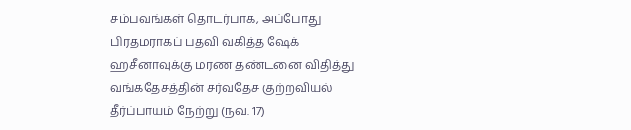சம்பவங்கள் தொடர்பாக, அப்போது பிரதமராகப் பதவி வகித்த ஷேக் ஹசீனாவுக்கு மரண தண்டனை விதித்து வங்கதேசத்தின் சர்வதேச குற்றவியல் தீர்ப்பாயம் நேற்று (நவ. 17)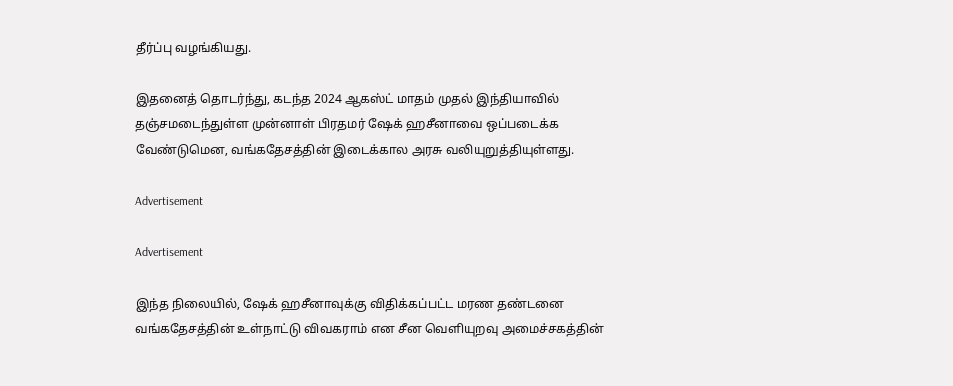தீர்ப்பு வழங்கியது.

இதனைத் தொடர்ந்து, கடந்த 2024 ஆகஸ்ட் மாதம் முதல் இந்தியாவில் தஞ்சமடைந்துள்ள முன்னாள் பிரதமர் ஷேக் ஹசீனாவை ஒப்படைக்க வேண்டுமென, வங்கதேசத்தின் இடைக்கால அரசு வலியுறுத்தியுள்ளது.

Advertisement

Advertisement

இந்த நிலையில், ஷேக் ஹசீனாவுக்கு விதிக்கப்பட்ட மரண தண்டனை வங்கதேசத்தின் உள்நாட்டு விவகராம் என சீன வெளியுறவு அமைச்சகத்தின்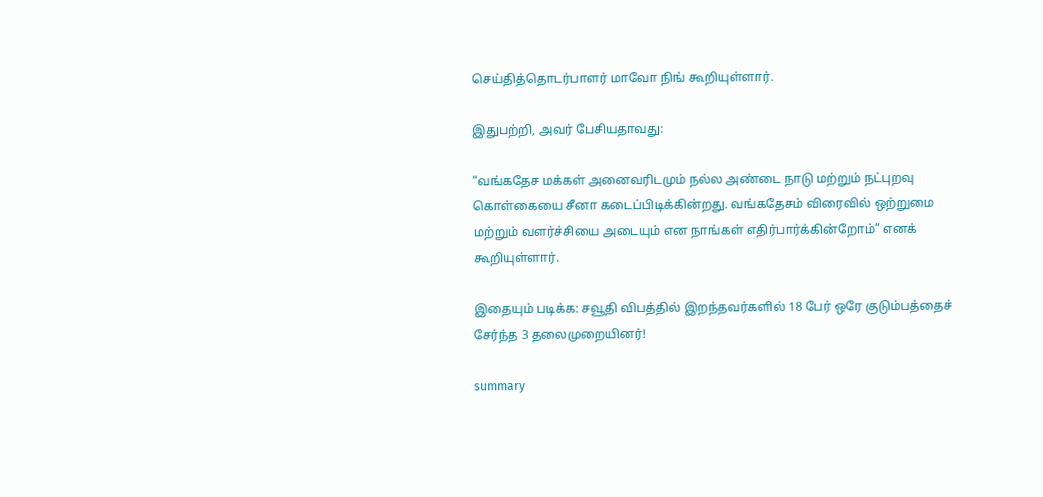செய்தித்தொடர்பாளர் மாவோ நிங் கூறியுள்ளார்.

இதுபற்றி, அவர் பேசியதாவது:

“வங்கதேச மக்கள் அனைவரிடமும் நல்ல அண்டை நாடு மற்றும் நட்புறவு கொள்கையை சீனா கடைப்பிடிக்கின்றது. வங்கதேசம் விரைவில் ஒற்றுமை மற்றும் வளர்ச்சியை அடையும் என நாங்கள் எதிர்பார்க்கின்றோம்” எனக் கூறியுள்ளார்.

இதையும் படிக்க: சவூதி விபத்தில் இறந்தவர்களில் 18 பேர் ஒரே குடும்பத்தைச் சேர்ந்த 3 தலைமுறையினர்!

summary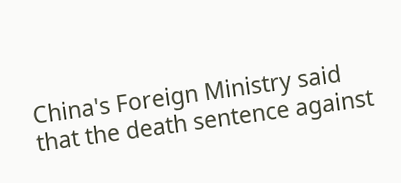China's Foreign Ministry said that the death sentence against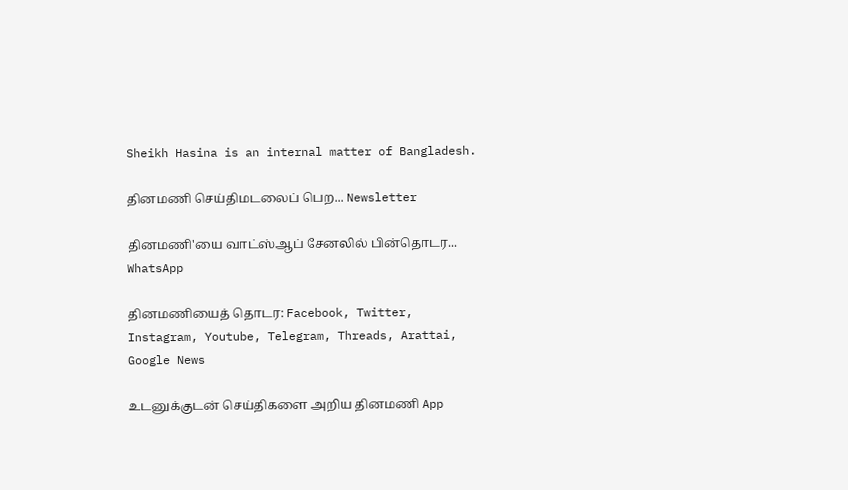Sheikh Hasina is an internal matter of Bangladesh.

தினமணி செய்திமடலைப் பெற... Newsletter

தினமணி'யை வாட்ஸ்ஆப் சேனலில் பின்தொடர... WhatsApp

தினமணியைத் தொடர: Facebook, Twitter, Instagram, Youtube, Telegram, Threads, Arattai, Google News

உடனுக்குடன் செய்திகளை அறிய தினமணி App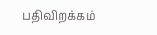பதிவிறக்கம்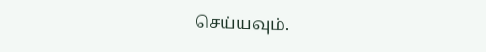செய்யவும்.